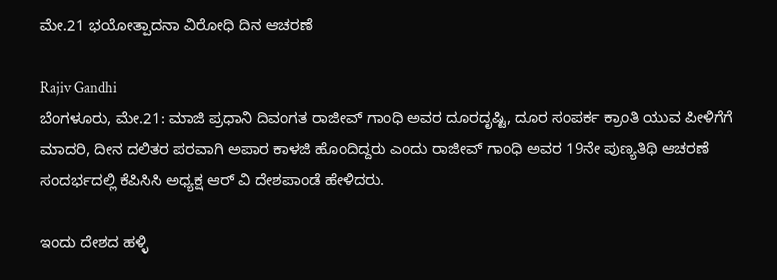ಮೇ.21 ಭಯೋತ್ಪಾದನಾ ವಿರೋಧಿ ದಿನ ಆಚರಣೆ

Rajiv Gandhi
ಬೆಂಗಳೂರು, ಮೇ.21: ಮಾಜಿ ಪ್ರಧಾನಿ ದಿವಂಗತ ರಾಜೀವ್ ಗಾಂಧಿ ಅವರ ದೂರದೃಷ್ಟಿ, ದೂರ ಸಂಪರ್ಕ ಕ್ರಾಂತಿ ಯುವ ಪೀಳಿಗೆಗೆ ಮಾದರಿ, ದೀನ ದಲಿತರ ಪರವಾಗಿ ಅಪಾರ ಕಾಳಜಿ ಹೊಂದಿದ್ದರು ಎಂದು ರಾಜೀವ್ ಗಾಂಧಿ ಅವರ 19ನೇ ಪುಣ್ಯತಿಥಿ ಆಚರಣೆ ಸಂದರ್ಭದಲ್ಲಿ ಕೆಪಿಸಿಸಿ ಅಧ್ಯಕ್ಷ ಆರ್ ವಿ ದೇಶಪಾಂಡೆ ಹೇಳಿದರು.

ಇಂದು ದೇಶದ ಹಳ್ಳಿ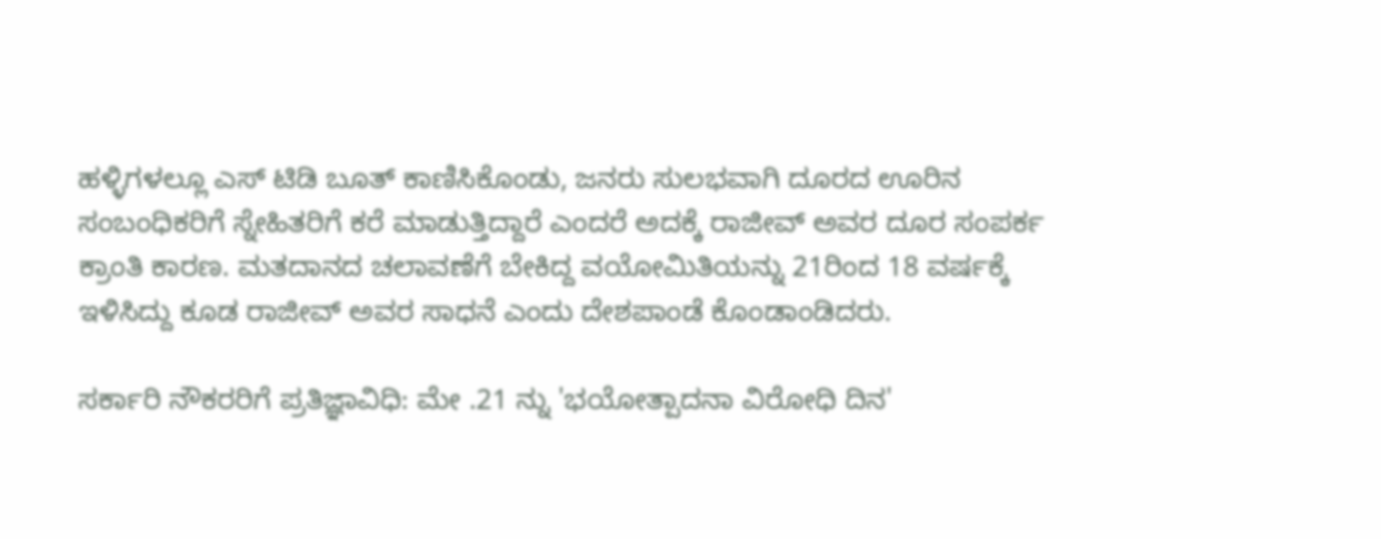ಹಳ್ಳಿಗಳಲ್ಲೂ ಎಸ್ ಟಿಡಿ ಬೂತ್ ಕಾಣಿಸಿಕೊಂಡು, ಜನರು ಸುಲಭವಾಗಿ ದೂರದ ಊರಿನ ಸಂಬಂಧಿಕರಿಗೆ ಸ್ನೇಹಿತರಿಗೆ ಕರೆ ಮಾಡುತ್ತಿದ್ದಾರೆ ಎಂದರೆ ಅದಕ್ಕೆ ರಾಜೀವ್ ಅವರ ದೂರ ಸಂಪರ್ಕ ಕ್ರಾಂತಿ ಕಾರಣ. ಮತದಾನದ ಚಲಾವಣೆಗೆ ಬೇಕಿದ್ದ ವಯೋಮಿತಿಯನ್ನು 21ರಿಂದ 18 ವರ್ಷಕ್ಕೆ ಇಳಿಸಿದ್ದು ಕೂಡ ರಾಜೀವ್ ಅವರ ಸಾಧನೆ ಎಂದು ದೇಶಪಾಂಡೆ ಕೊಂಡಾಂಡಿದರು.

ಸರ್ಕಾರಿ ನೌಕರರಿಗೆ ಪ್ರತಿಜ್ಞಾವಿಧಿ: ಮೇ .21 ನ್ನು 'ಭಯೋತ್ಪಾದನಾ ವಿರೋಧಿ ದಿನ'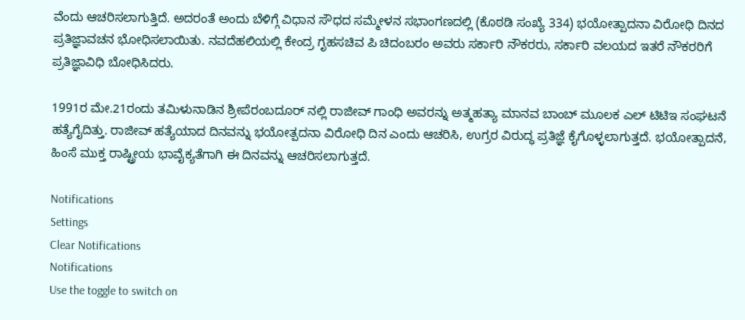ವೆಂದು ಆಚರಿಸಲಾಗುತ್ತಿದೆ. ಅದರಂತೆ ಅಂದು ಬೆಳಿಗ್ಗೆ ವಿಧಾನ ಸೌಧದ ಸಮ್ಮೇಳನ ಸಭಾಂಗಣದಲ್ಲಿ (ಕೊಠಡಿ ಸಂಖ್ಯೆ 334) ಭಯೋತ್ಪಾದನಾ ವಿರೋಧಿ ದಿನದ ಪ್ರತಿಜ್ಞಾವಚನ ಭೋಧಿಸಲಾಯಿತು. ನವದೆಹಲಿಯಲ್ಲಿ ಕೇಂದ್ರ ಗೃಹಸಚಿವ ಪಿ ಚಿದಂಬರಂ ಅವರು ಸರ್ಕಾರಿ ನೌಕರರು, ಸರ್ಕಾರಿ ವಲಯದ ಇತರೆ ನೌಕರರಿಗೆ ಪ್ರತಿಜ್ಞಾವಿಧಿ ಬೋಧಿಸಿದರು.

1991ರ ಮೇ.21ರಂದು ತಮಿಳುನಾಡಿನ ಶ್ರೀಪೆರಂಬದೂರ್ ನಲ್ಲಿ ರಾಜೀವ್ ಗಾಂಧಿ ಅವರನ್ನು ಅತ್ಮಹತ್ಯಾ ಮಾನವ ಬಾಂಬ್ ಮೂಲಕ ಎಲ್ ಟಿಟಿಇ ಸಂಘಟನೆ ಹತ್ಯೆಗೈದಿತ್ತು. ರಾಜೀವ್ ಹತ್ಯೆಯಾದ ದಿನವನ್ನು ಭಯೋತ್ಪದನಾ ವಿರೋಧಿ ದಿನ ಎಂದು ಆಚರಿಸಿ, ಉಗ್ರರ ವಿರುದ್ಧ ಪ್ರತಿಜ್ಞೆ ಕೈಗೊಳ್ಳಲಾಗುತ್ತದೆ. ಭಯೋತ್ಪಾದನೆ, ಹಿಂಸೆ ಮುಕ್ತ ರಾಷ್ಟ್ರೀಯ ಭಾವೈಕ್ಯತೆಗಾಗಿ ಈ ದಿನವನ್ನು ಆಚರಿಸಲಾಗುತ್ತದೆ.

Notifications
Settings
Clear Notifications
Notifications
Use the toggle to switch on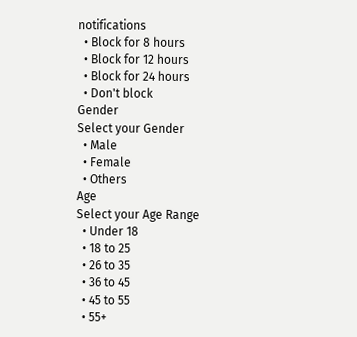notifications
  • Block for 8 hours
  • Block for 12 hours
  • Block for 24 hours
  • Don't block
Gender
Select your Gender
  • Male
  • Female
  • Others
Age
Select your Age Range
  • Under 18
  • 18 to 25
  • 26 to 35
  • 36 to 45
  • 45 to 55
  • 55+